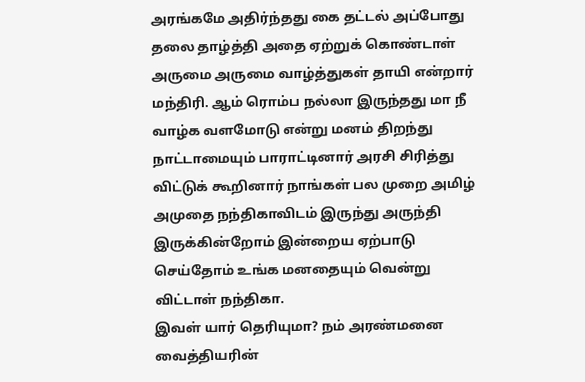அரங்கமே அதிர்ந்தது கை தட்டல் அப்போது தலை தாழ்த்தி அதை ஏற்றுக் கொண்டாள் அருமை அருமை வாழ்த்துகள் தாயி என்றார் மந்திரி. ஆம் ரொம்ப நல்லா இருந்தது மா நீ வாழ்க வளமோடு என்று மனம் திறந்து நாட்டாமையும் பாராட்டினார் அரசி சிரித்து விட்டுக் கூறினார் நாங்கள் பல முறை அமிழ் அமுதை நந்திகாவிடம் இருந்து அருந்தி இருக்கின்றோம் இன்றைய ஏற்பாடு செய்தோம் உங்க மனதையும் வென்று விட்டாள் நந்திகா.
இவள் யார் தெரியுமா? நம் அரண்மனை வைத்தியரின்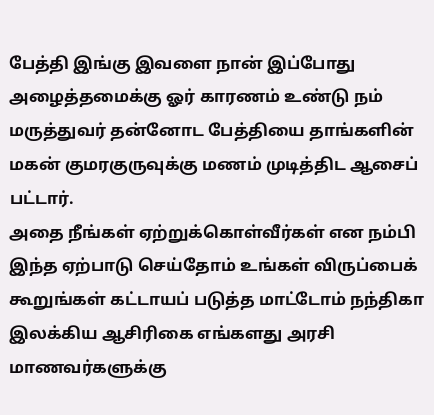பேத்தி இங்கு இவளை நான் இப்போது அழைத்தமைக்கு ஓர் காரணம் உண்டு நம் மருத்துவர் தன்னோட பேத்தியை தாங்களின் மகன் குமரகுருவுக்கு மணம் முடித்திட ஆசைப் பட்டார்.
அதை நீங்கள் ஏற்றுக்கொள்வீர்கள் என நம்பி இந்த ஏற்பாடு செய்தோம் உங்கள் விருப்பைக் கூறுங்கள் கட்டாயப் படுத்த மாட்டோம் நந்திகா இலக்கிய ஆசிரிகை எங்களது அரசி மாணவர்களுக்கு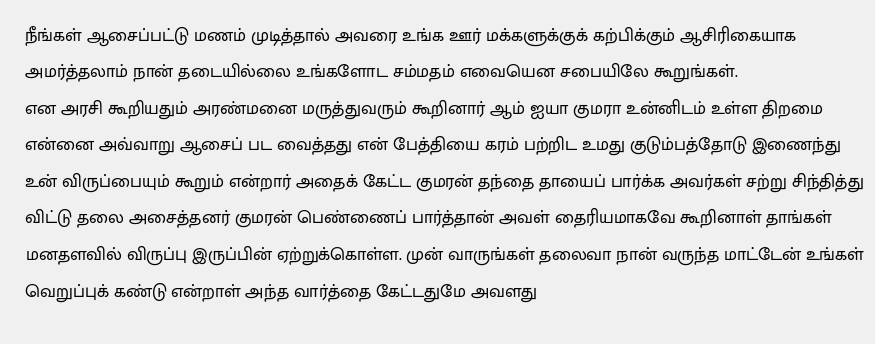நீங்கள் ஆசைப்பட்டு மணம் முடித்தால் அவரை உங்க ஊர் மக்களுக்குக் கற்பிக்கும் ஆசிரிகையாக அமர்த்தலாம் நான் தடையில்லை உங்களோட சம்மதம் எவையென சபையிலே கூறுங்கள்.
என அரசி கூறியதும் அரண்மனை மருத்துவரும் கூறினார் ஆம் ஐயா குமரா உன்னிடம் உள்ள திறமை என்னை அவ்வாறு ஆசைப் பட வைத்தது என் பேத்தியை கரம் பற்றிட உமது குடும்பத்தோடு இணைந்து உன் விருப்பையும் கூறும் என்றார் அதைக் கேட்ட குமரன் தந்தை தாயைப் பார்க்க அவர்கள் சற்று சிந்தித்து விட்டு தலை அசைத்தனர் குமரன் பெண்ணைப் பார்த்தான் அவள் தைரியமாகவே கூறினாள் தாங்கள் மனதளவில் விருப்பு இருப்பின் ஏற்றுக்கொள்ள. முன் வாருங்கள் தலைவா நான் வருந்த மாட்டேன் உங்கள் வெறுப்புக் கண்டு என்றாள் அந்த வார்த்தை கேட்டதுமே அவளது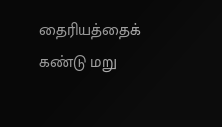தைரியத்தைக் கண்டு மறு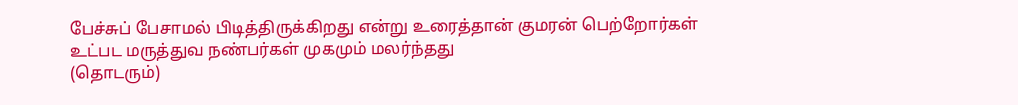பேச்சுப் பேசாமல் பிடித்திருக்கிறது என்று உரைத்தான் குமரன் பெற்றோர்கள் உட்பட மருத்துவ நண்பர்கள் முகமும் மலர்ந்தது
(தொடரும்)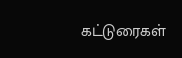கட்டுரைகள்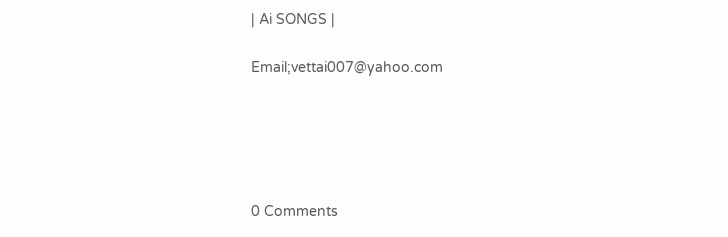| Ai SONGS |

Email;vettai007@yahoo.com





0 Comments